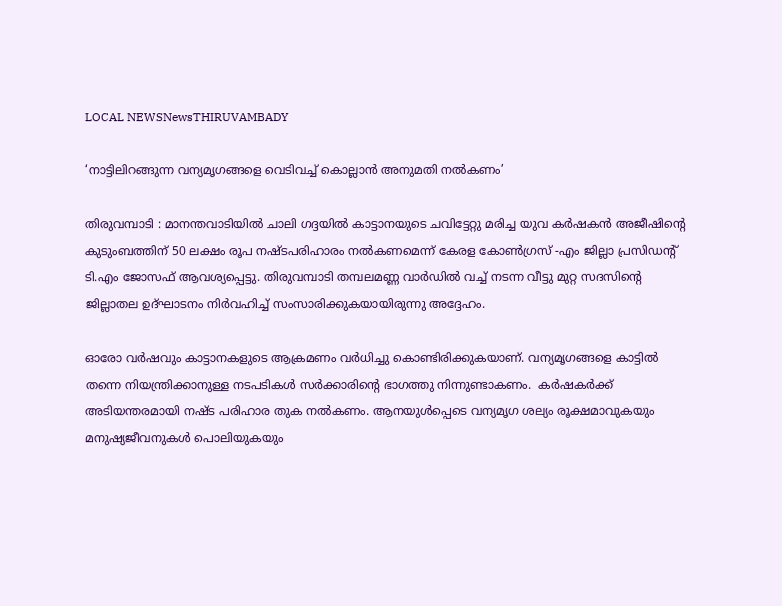LOCAL NEWSNewsTHIRUVAMBADY

‘നാട്ടിലിറങ്ങുന്ന വന്യമൃഗങ്ങളെ വെടിവച്ച്‌ കൊല്ലാൻ അനുമതി നല്‍കണം’

തിരുവമ്പാടി : മാനന്തവാടിയില്‍ ചാലി ഗദ്ദയില്‍ കാട്ടാനയുടെ ചവിട്ടേറ്റു മരിച്ച യുവ കർഷകൻ അജീഷിന്‍റെ കുടുംബത്തിന് 50 ലക്ഷം രൂപ നഷ്ടപരിഹാരം നല്‍കണമെന്ന് കേരള കോണ്‍ഗ്രസ് -എം ജില്ലാ പ്രസിഡന്‍റ് ടി.എം ജോസഫ് ആവശ്യപ്പെട്ടു. തിരുവമ്പാടി തമ്പലമണ്ണ വാർഡില്‍ വച്ച്‌ നടന്ന വീട്ടു മുറ്റ സദസിന്‍റെ ജില്ലാതല ഉദ്ഘാടനം നിർവഹിച്ച്‌ സംസാരിക്കുകയായിരുന്നു അദ്ദേഹം.

ഓരോ വർഷവും കാട്ടാനകളുടെ ആക്രമണം വർധിച്ചു കൊണ്ടിരിക്കുകയാണ്. വന്യമൃഗങ്ങളെ കാട്ടില്‍ തന്നെ നിയന്ത്രിക്കാനുള്ള നടപടികള്‍ സർക്കാരിന്‍റെ ഭാഗത്തു നിന്നുണ്ടാകണം.  കർഷകർക്ക് അടിയന്തരമായി നഷ്ട പരിഹാര തുക നല്‍കണം. ആനയുള്‍പ്പെടെ വന്യമൃഗ ശല്യം രൂക്ഷമാവുകയും മനുഷ്യജീവനുകള്‍ പൊലിയുകയും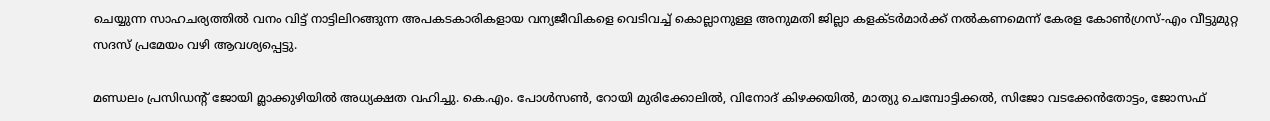ചെയ്യുന്ന സാഹചര്യത്തില്‍ വനം വിട്ട് നാട്ടിലിറങ്ങുന്ന അപകടകാരികളായ വന്യജീവികളെ വെടിവച്ച്‌ കൊല്ലാനുള്ള അനുമതി ജില്ലാ കളക്ടർമാർക്ക് നല്‍കണമെന്ന് കേരള കോണ്‍ഗ്രസ്-എം വീട്ടുമുറ്റ സദസ് പ്രമേയം വഴി ആവശ്യപ്പെട്ടു.

മണ്ഡലം പ്രസിഡന്‍റ് ജോയി മ്ലാക്കുഴിയില്‍ അധ്യക്ഷത വഹിച്ചു. കെ.എം. പോള്‍സണ്‍, റോയി മുരിക്കോലില്‍, വിനോദ് കിഴക്കയില്‍, മാത്യു ചെമ്പോട്ടിക്കൽ, സിജോ വടക്കേൻതോട്ടം, ജോസഫ്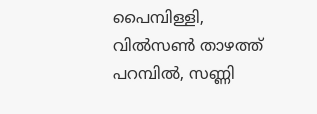പൈമ്പിള്ളി, വില്‍സണ്‍ താഴത്ത് പറമ്പിൽ, സണ്ണി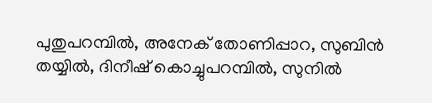പുതുപറമ്പിൽ, അനേക് തോണിപ്പാറ, സുബിൻ തയ്യില്‍, ദിനീഷ് കൊച്ചുപറമ്പിൽ, സുനില്‍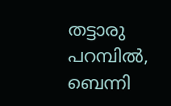തട്ടാരു പറമ്പിൽ, ബെന്നി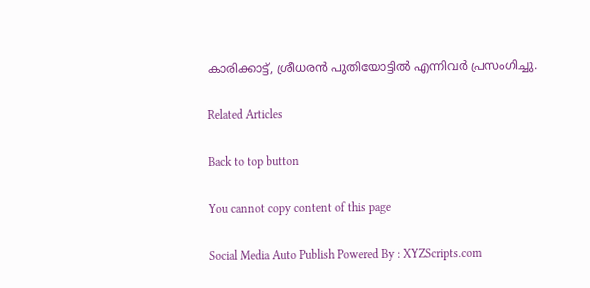കാരിക്കാട്ട്, ശ്രീധരൻ പുതിയോട്ടില്‍ എന്നിവർ പ്രസംഗിച്ചു.

Related Articles

Back to top button

You cannot copy content of this page

Social Media Auto Publish Powered By : XYZScripts.com